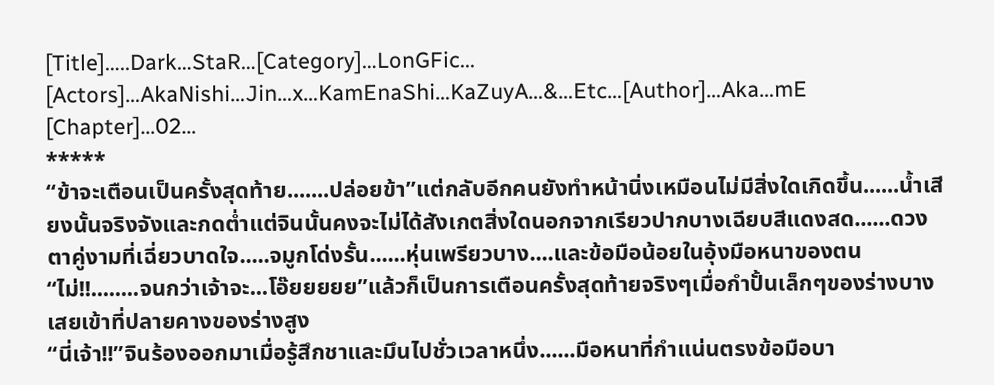[Title]…..Dark…StaR…[Category]…LonGFic...
[Actors]…AkaNishi…Jin…x…KamEnaShi…KaZuyA…&…Etc…[Author]…Aka…mE
[Chapter]…02…
*****
“ข้าจะเตือนเป็นครั้งสุดท้าย.......ปล่อยข้า”แต่กลับอีกคนยังทำหน้านิ่งเหมือนไม่มีสิ่งใดเกิดขึ้น......น้ำเสียงนั้นจริงจังและกดต่ำแต่จินนั้นคงจะไม่ได้สังเกตสิ่งใดนอกจากเรียวปากบางเฉียบสีแดงสด......ดวงตาคู่งามที่เฉี่ยวบาดใจ.....จมูกโด่งรั้น......หุ่นเพรียวบาง....และข้อมือน้อยในอุ้งมือหนาของตน“ไม่!!........จนกว่าเจ้าจะ...โอ๊ยยยยย”แล้วก็เป็นการเตือนครั้งสุดท้ายจริงๆเมื่อกำปั้นเล็กๆของร่างบางเสยเข้าที่ปลายคางของร่างสูง
“นี่เจ้า!!”จินร้องออกมาเมื่อรู้สึกชาและมึนไปชั่วเวลาหนึ่ง......มือหนาที่กำแน่นตรงข้อมือบา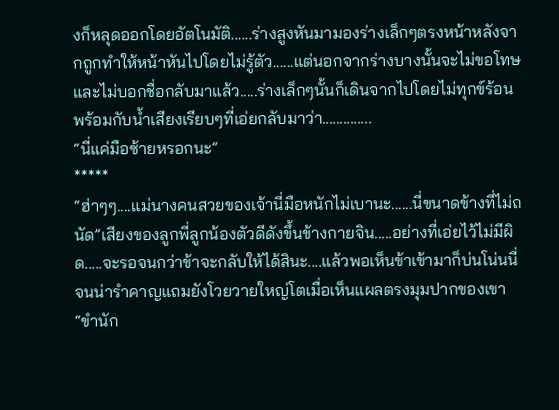งก็หลุดออกโดยอัตโนมัติ......ร่างสูงหันมามองร่างเล็กๆตรงหน้าหลังจากถูกทำให้หน้าหันไปโดยไม่รู้ตัว......แต่นอกจากร่างบางนั้นจะไม่ขอโทษและไม่บอกชื่อกลับมาแล้ว.....ร่างเล็กๆนั้นก็เดินจากไปโดยไม่ทุกข์ร้อนพร้อมกับน้ำเสียงเรียบๆที่เอ่ยกลับมาว่า..............
“นี่แค่มือซ้ายหรอกนะ”
*****
“ฮ่าๆๆ....แม่นางคนสวยของเจ้านี่มือหนักไม่เบานะ......นี่ขนาดข้างที่ไม่ถนัด”เสียงของลูกพี่ลูกน้องตัวดีดังขึ้นข้างกายจิน.....อย่างที่เอ่ยไว้ไม่มีผิด.....จะรอจนกว่าข้าจะกลับให้ได้สินะ....แล้วพอเห็นข้าเข้ามาก็บ่นโน่นนี่จนน่ารำคาญแถมยังโวยวายใหญ่โตเมื่อเห็นแผลตรงมุมปากของเขา
“ขำนัก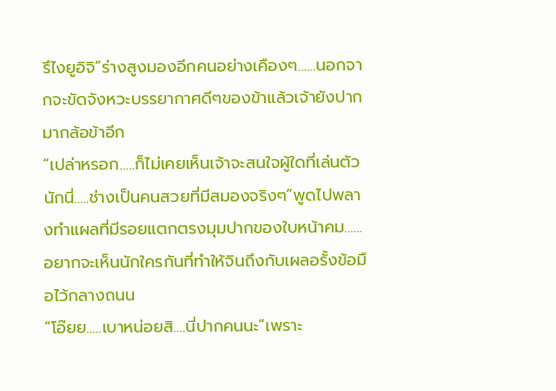รึไงยูอิจิ”ร่างสูงมองอีกคนอย่างเคืองๆ......นอกจากจะขัดจังหวะบรรยากาศดีๆของข้าแล้วเจ้ายังปากมากล้อข้าอีก
“เปล่าหรอก.....ก็ไม่เคยเห็นเจ้าจะสนใจผู้ใดที่เล่นตัวนักนี่.....ช่างเป็นคนสวยที่มีสมองจริงๆ”พูดไปพลางทำแผลที่มีรอยแตกตรงมุมปากของใบหน้าคม......อยากจะเห็นนักใครกันที่ทำให้จินถึงกับเผลอรั้งข้อมือไว้กลางถนน
“โอ๊ยย.....เบาหน่อยสิ....นี่ปากคนนะ”เพราะ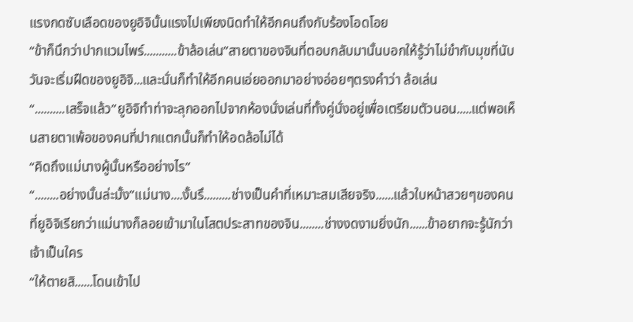แรงกดซับเลือดของยูอิจินั้นแรงไปเพียงนิดทำให้อีกคนถึงกับร้องโอดโอย
“ข้าก็นึกว่าปากแวมไพร์...........ข้าล้อเล่น”สายตาของจินที่ตอบกลับมานั้นบอกให้รู้ว่าไม่ขำกับมุขที่นับวันจะเริ่มฝืดของยูอิจิ...และนั่นก็ทำให้อีกคนเอ่ยออกมาอย่างอ่อยๆตรงคำว่า ล้อเล่น
“..........เสร็จแล้ว”ยูอิจิทำท่าจะลุกออกไปจากห้องนั่งเล่นที่ทั้งคู่นั่งอยู่เพื่อเตรียมตัวนอน.....แต่พอเห็นสายตาเพ้อของคนที่ปากแตกนั้นก็ทำให้อดล้อไม่ได้
“คิดถึงแม่นางผู้นั้นหรืออย่างไร”
“........อย่างนั้นล่ะมั้ง”แม่นาง....งั้นรึ.........ช่างเป็นคำที่เหมาะสมเสียจริง......แล้วใบหน้าสวยๆของคนที่ยูอิจิเรียกว่าแม่นางก็ลอยเข้ามาในโสตประสาทของจิน........ช่างงดงามยิ่งนัก......ข้าอยากจะรู้นักว่าเจ้าเป็นใคร
“ให้ตายสิ......โดนเข้าไป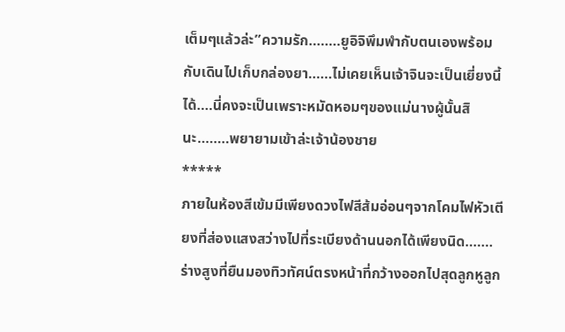เต็มๆแล้วล่ะ”ความรัก........ยูอิจิพึมพำกับตนเองพร้อมกับเดินไปเก็บกล่องยา......ไม่เคยเห็นเจ้าจินจะเป็นเยี่ยงนี้ได้....นี่คงจะเป็นเพราะหมัดหอมๆของแม่นางผู้นั้นสินะ........พยายามเข้าล่ะเจ้าน้องชาย
*****
ภายในห้องสีเข้มมีเพียงดวงไฟสีส้มอ่อนๆจากโคมไฟหัวเตียงที่ส่องแสงสว่างไปที่ระเบียงด้านนอกได้เพียงนิด.......ร่างสูงที่ยืนมองทิวทัศน์ตรงหน้าที่กว้างออกไปสุดลูกหูลูก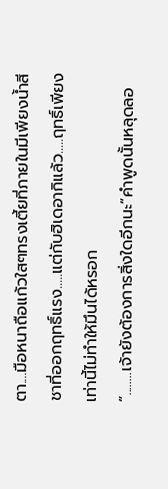ตา....มือหนาถือแก้วใสๆทรงเตี้ยที่ภายในมีเพียงน้ำสีชาที่ออกฤทธิ์แรง.....แต่กับฮิเดอากิแล้ว.....ฤทธิ์เพียงเท่านี้ไม่ทำให้มึนได้หรอก
“........เจ้ายังต้องการสิ่งใดอีกนะ”คำพูดนั้นหลุดลอ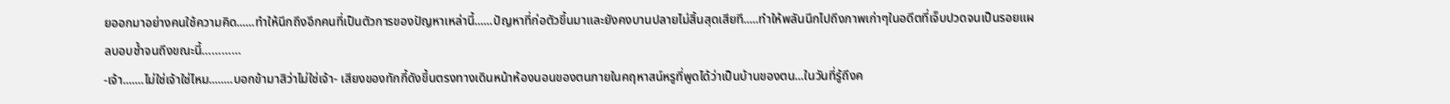ยออกมาอย่างคนใช้ความคิด......ทำให้นึกถึงอีกคนที่เป็นตัวการของปัญหาเหล่านี้......ปัญหาที่ก่อตัวขึ้นมาและยังคงบานปลายไม่สิ้นสุดเสียที.....ทำให้พลันนึกไปถึงภาพเก่าๆในอดีตที่เจ็บปวดจนเป็นรอยแผลบอบช้ำจนถึงขณะนี้…………
-เจ้า.......ไม่ใช่เจ้าใช่ไหม........บอกข้ามาสิว่าไม่ใช่เจ้า- เสียงของทักกี้ดังขึ้นตรงทางเดินหน้าห้องนอนของตนภายในคฤหาสน์หรูที่พูดได้ว่าเป็นบ้านของตน...ในวันที่รู้ถึงค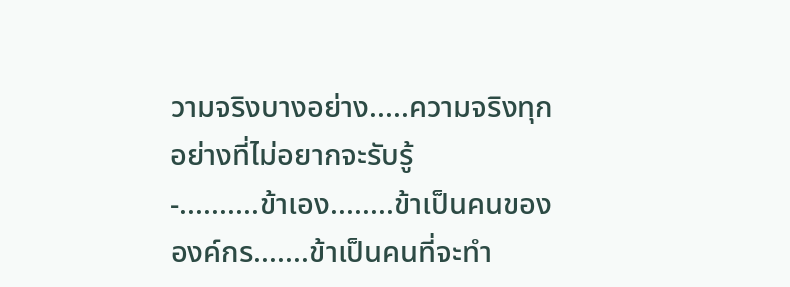วามจริงบางอย่าง.....ความจริงทุกอย่างที่ไม่อยากจะรับรู้
-..........ข้าเอง........ข้าเป็นคนขององค์กร.......ข้าเป็นคนที่จะทำ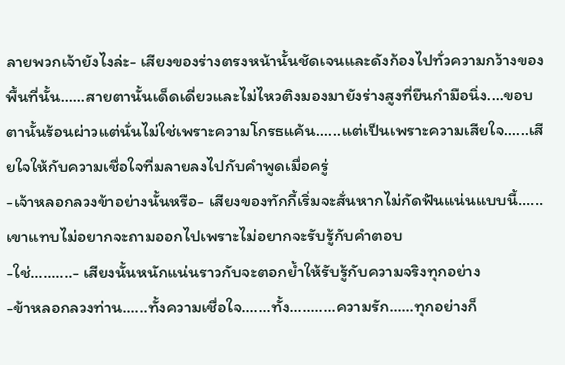ลายพวกเจ้ายังไงล่ะ- เสียงของร่างตรงหน้านั้นชัดเจนและดังก้องไปทั่วความกว้างของพื้นที่นั้น......สายตานั้นเด็ดเดี่ยวและไม่ไหวติงมองมายังร่างสูงที่ยืนกำมือนิ่ง....ขอบตานั้นร้อนผ่าวแต่นั่นไม่ใช่เพราะความโกรธแค้น......แต่เป็นเพราะความเสียใจ......เสียใจให้กับความเชื่อใจที่มลายลงไปกับคำพูดเมื่อครู่
-เจ้าหลอกลวงข้าอย่างนั้นหรือ- เสียงของทักกี้เริ่มจะสั่นหากไม่กัดฟันแน่นแบบนี้......เขาแทบไม่อยากจะถามออกไปเพราะไม่อยากจะรับรู้กับคำตอบ
-ใช่..........- เสียงนั้นหนักแน่นราวกับจะตอกย้ำให้รับรู้กับความจริงทุกอย่าง
-ข้าหลอกลวงท่าน......ทั้งความเชื่อใจ.......ทั้ง...........ความรัก......ทุกอย่างก็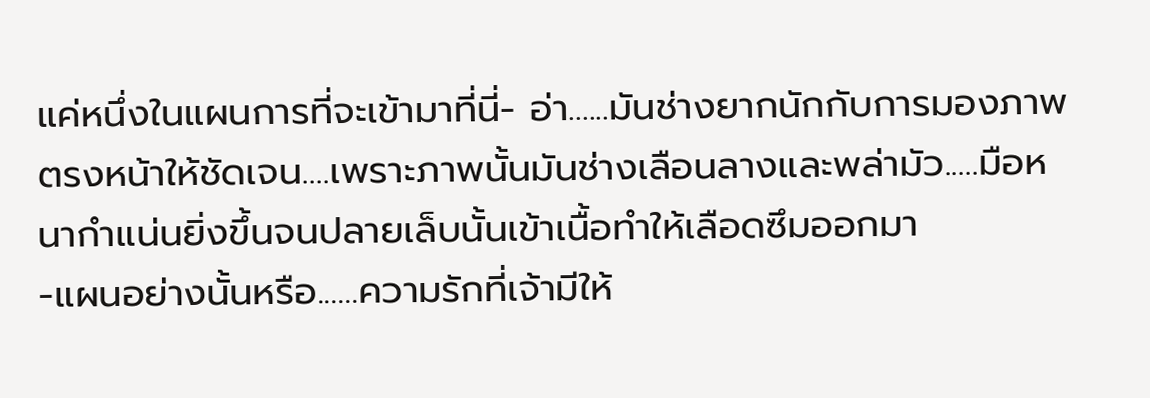แค่หนึ่งในแผนการที่จะเข้ามาที่นี่- อ่า......มันช่างยากนักกับการมองภาพตรงหน้าให้ชัดเจน....เพราะภาพนั้นมันช่างเลือนลางและพล่ามัว.....มือหนากำแน่นยิ่งขึ้นจนปลายเล็บนั้นเข้าเนื้อทำให้เลือดซึมออกมา
-แผนอย่างนั้นหรือ......ความรักที่เจ้ามีให้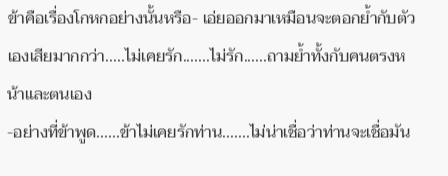ข้าคือเรื่องโกหกอย่างนั้นหรือ- เอ่ยออกมาเหมือนจะตอกย้ำกับตัวเองเสียมากกว่า.....ไม่เคยรัก.......ไม่รัก......ถามย้ำทั้งกับคนตรงหน้าและตนเอง
-อย่างที่ข้าพูด......ข้าไม่เคยรักท่าน.......ไม่น่าเชื่อว่าท่านจะเชื่อมัน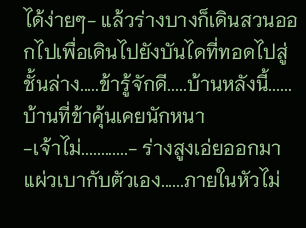ได้ง่ายๆ- แล้วร่างบางก็เดินสวนออกไปเพื่อเดินไปยังบันไดที่ทอดไปสู่ชั้นล่าง.....ข้ารู้จักดี.....บ้านหลังนี้......บ้านที่ข้าคุ้นเคยนักหนา
-เจ้าไม่............- ร่างสูงเอ่ยออกมาแผ่วเบากับตัวเอง......ภายในหัวไม่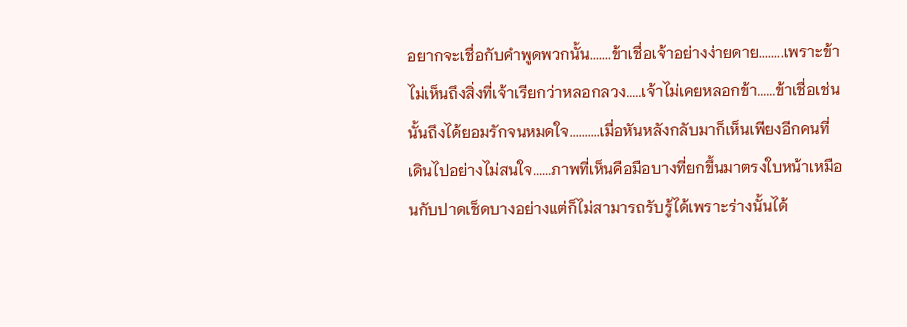อยากจะเชื่อกับคำพูดพวกนั้น.......ข้าเชื่อเจ้าอย่างง่ายดาย........เพราะข้าไม่เห็นถึงสิ่งที่เจ้าเรียกว่าหลอกลวง.....เจ้าไม่เคยหลอกข้า......ข้าเชื่อเช่นนั้นถึงได้ยอมรักจนหมดใจ..........เมื่อหันหลังกลับมาก็เห็นเพียงอีกคนที่เดินไปอย่างไม่สนใจ......ภาพที่เห็นคือมือบางที่ยกขึ้นมาตรงใบหน้าเหมือนกับปาดเช็ดบางอย่างแต่ก็ไม่สามารถรับรู้ได้เพราะร่างนั้นได้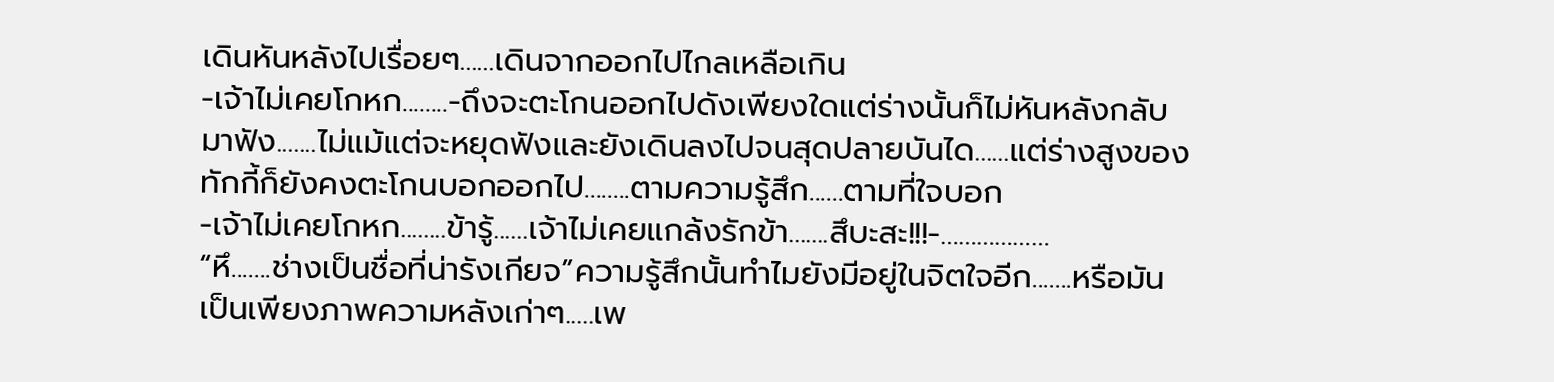เดินหันหลังไปเรื่อยๆ......เดินจากออกไปไกลเหลือเกิน
-เจ้าไม่เคยโกหก........-ถึงจะตะโกนออกไปดังเพียงใดแต่ร่างนั้นก็ไม่หันหลังกลับมาฟัง.......ไม่แม้แต่จะหยุดฟังและยังเดินลงไปจนสุดปลายบันได......แต่ร่างสูงของทักกี้ก็ยังคงตะโกนบอกออกไป........ตามความรู้สึก......ตามที่ใจบอก
-เจ้าไม่เคยโกหก........ข้ารู้......เจ้าไม่เคยแกล้งรักข้า.......สึบะสะ!!!-………………
“หึ.......ช่างเป็นชื่อที่น่ารังเกียจ”ความรู้สึกนั้นทำไมยังมีอยู่ในจิตใจอีก.......หรือมันเป็นเพียงภาพความหลังเก่าๆ.....เพ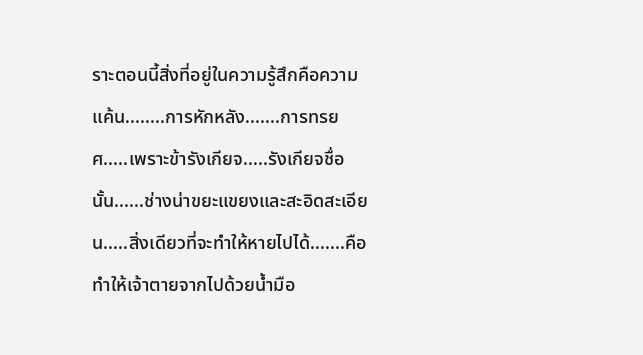ราะตอนนี้สิ่งที่อยู่ในความรู้สึกคือความแค้น........การหักหลัง.......การทรยศ.....เพราะข้ารังเกียจ.....รังเกียจชื่อนั้น......ช่างน่าขยะแขยงและสะอิดสะเอียน.....สิ่งเดียวที่จะทำให้หายไปได้.......คือทำให้เจ้าตายจากไปด้วยน้ำมือ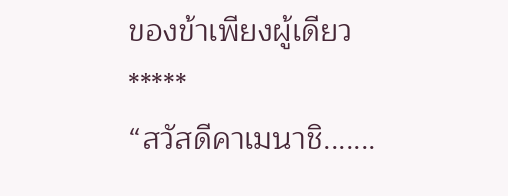ของข้าเพียงผู้เดียว
*****
“สวัสดีคาเมนาชิ.......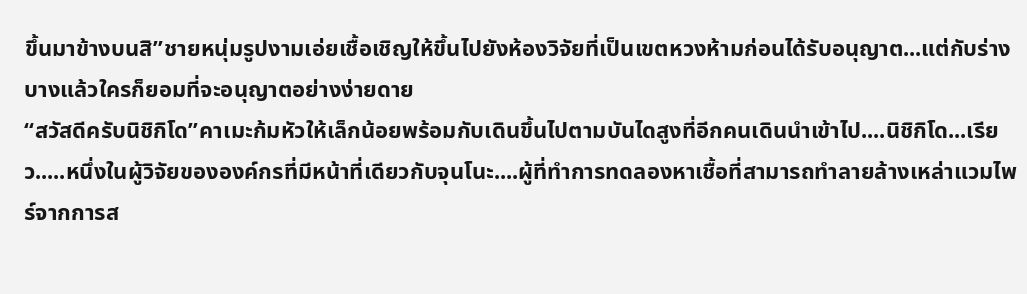ขึ้นมาข้างบนสิ”ชายหนุ่มรูปงามเอ่ยเชื้อเชิญให้ขึ้นไปยังห้องวิจัยที่เป็นเขตหวงห้ามก่อนได้รับอนุญาต...แต่กับร่างบางแล้วใครก็ยอมที่จะอนุญาตอย่างง่ายดาย
“สวัสดีครับนิชิกิโด”คาเมะก้มหัวให้เล็กน้อยพร้อมกับเดินขึ้นไปตามบันไดสูงที่อีกคนเดินนำเข้าไป....นิชิกิโด...เรียว.....หนึ่งในผู้วิจัยขององค์กรที่มีหน้าที่เดียวกับจุนโนะ....ผู้ที่ทำการทดลองหาเชื้อที่สามารถทำลายล้างเหล่าแวมไพร์จากการส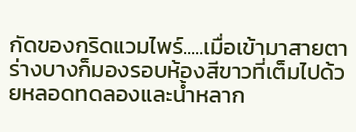กัดของกริดแวมไพร์.....เมื่อเข้ามาสายตาร่างบางก็มองรอบห้องสีขาวที่เต็มไปด้วยหลอดทดลองและน้ำหลาก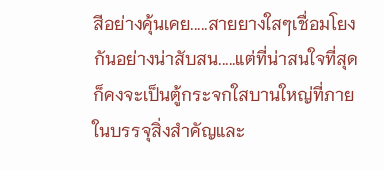สีอย่างคุ้นเคย.....สายยางใสๆเชื่อมโยงกันอย่างน่าสับสน.....แต่ที่น่าสนใจที่สุดก็คงจะเป็นตู้กระจกใสบานใหญ่ที่ภายในบรรจุสิ่งสำคัญและ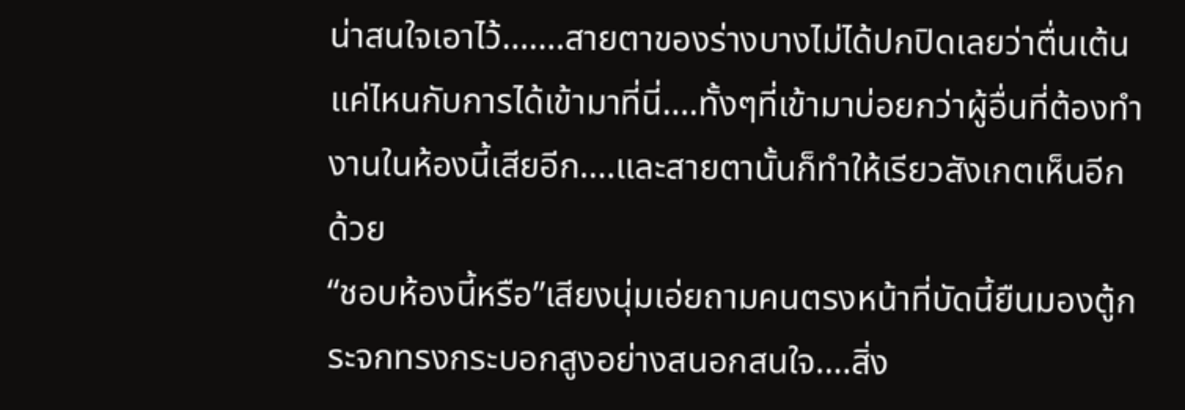น่าสนใจเอาไว้.......สายตาของร่างบางไม่ได้ปกปิดเลยว่าตื่นเต้นแค่ไหนกับการได้เข้ามาที่นี่....ทั้งๆที่เข้ามาบ่อยกว่าผู้อื่นที่ต้องทำงานในห้องนี้เสียอีก....และสายตานั้นก็ทำให้เรียวสังเกตเห็นอีกด้วย
“ชอบห้องนี้หรือ”เสียงนุ่มเอ่ยถามคนตรงหน้าที่บัดนี้ยืนมองตู้กระจกทรงกระบอกสูงอย่างสนอกสนใจ....สิ่ง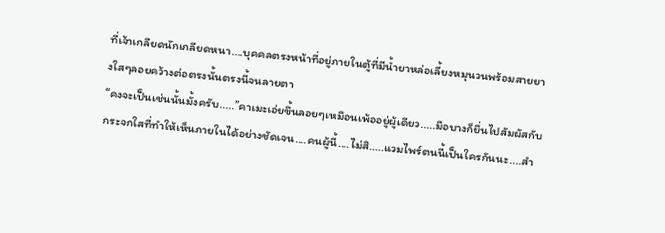ที่เจ้าเกลียดนักเกลียดหนา....บุคคลตรงหน้าที่อยู่ภายในตู้ที่มีน้ำยาหล่อเลี้ยงหมุนวนพร้อมสายยางใสๆลอยคว้างต่อตรงนั้นตรงนี้จนลายตา
“คงจะเป็นเช่นนั้นมั้งครับ.....”คาเมะเอ่ยขึ้นลอยๆเหมือนเพ้ออยู่ผู้เดียว.....มือบางก็ยื่นไปสัมผัสกับกระจกใสที่ทำให้เห็นภายในได้อย่างชัดเจน....คนผู้นี้....ไม่สิ.....แวมไพร์ตนนี้เป็นใครกันนะ....สำ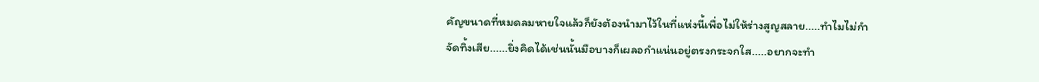คัญขนาดที่หมดลมหายใจแล้วก็ยังต้องนำมาไว้ในที่แห่งนี้เพื่อไม่ให้ร่างสูญสลาย.....ทำไมไม่กำจัดทิ้งเสีย......ยิ่งคิดได้เช่นนั้นมือบางก็เผลอกำแน่นอยู่ตรงกระจกใส.....อยากจะทำ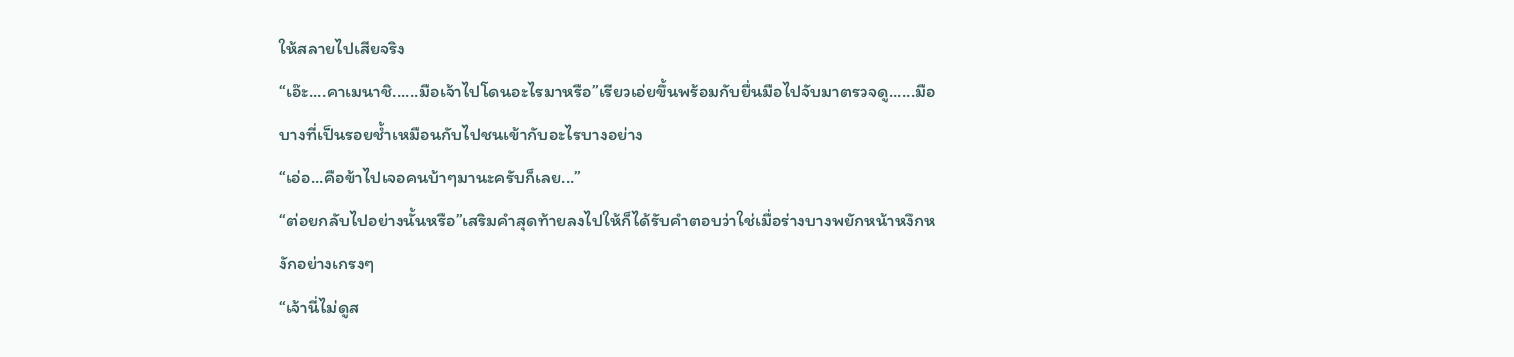ให้สลายไปเสียจริง
“เอ๊ะ....คาเมนาชิ......มือเจ้าไปโดนอะไรมาหรือ”เรียวเอ่ยขึ้นพร้อมกับยื่นมือไปจับมาตรวจดู......มือบางที่เป็นรอยช้ำเหมือนกับไปชนเข้ากับอะไรบางอย่าง
“เอ่อ...คือข้าไปเจอคนบ้าๆมานะครับก็เลย...”
“ต่อยกลับไปอย่างนั้นหรือ”เสริมคำสุดท้ายลงไปให้ก็ได้รับคำตอบว่าใช่เมื่อร่างบางพยักหน้าหงึกหงักอย่างเกรงๆ
“เจ้านี่ไม่ดูส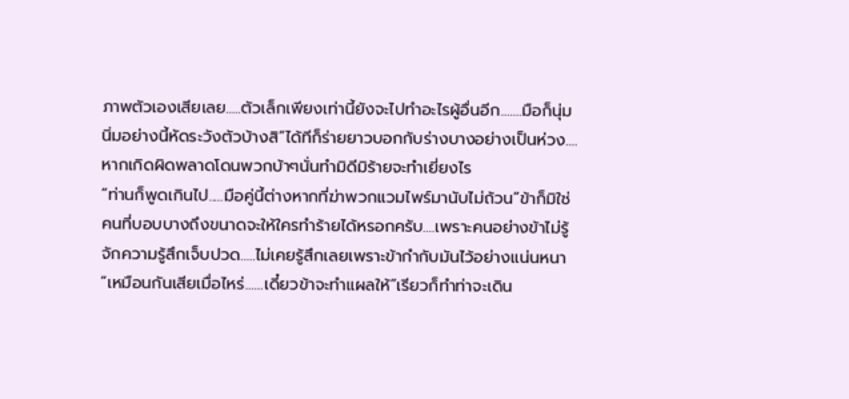ภาพตัวเองเสียเลย.....ตัวเล็กเพียงเท่านี้ยังจะไปทำอะไรผู้อื่นอีก.......มือก็นุ่มนิ่มอย่างนี้หัดระวังตัวบ้างสิ”ได้ทีก็ร่ายยาวบอกกับร่างบางอย่างเป็นห่วง....หากเกิดผิดพลาดโดนพวกบ้าๆนั่นทำมิดีมิร้ายจะทำเยี่ยงไร
“ท่านก็พูดเกินไป.....มือคู่นี้ต่างหากที่ฆ่าพวกแวมไพร์มานับไม่ถ้วน”ข้าก็มิใช่คนที่บอบบางถึงขนาดจะให้ใครทำร้ายได้หรอกครับ....เพราะคนอย่างข้าไม่รู้จักความรู้สึกเจ็บปวด.....ไม่เคยรู้สึกเลยเพราะข้ากำกับมันไว้อย่างแน่นหนา
“เหมือนกันเสียเมื่อไหร่......เดี๋ยวข้าจะทำแผลให้”เรียวก็ทำท่าจะเดิน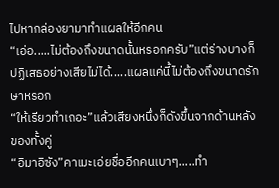ไปหากล่องยามาทำแผลให้อีกคน
“เอ่อ.....ไม่ต้องถึงขนาดนั้นหรอกครับ”แต่ร่างบางก็ปฏิเสธอย่างเสียไม่ได้.....แผลแค่นี้ไม่ต้องถึงขนาดรักษาหรอก
“ให้เรียวทำเถอะ”แล้วเสียงหนึ่งก็ดังขึ้นจากด้านหลังของทั้งคู่
“อิมาอิซัง”คาเมะเอ่ยชื่ออีกคนเบาๆ.....ทำ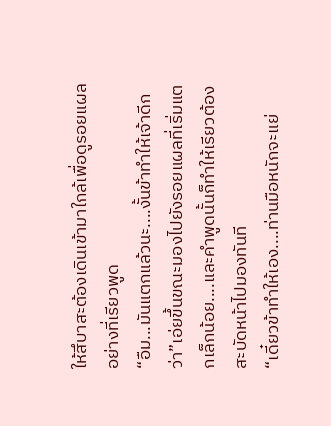ให้สึบาสะต้องเดินเข้ามาใกล้เพื่อดูรอยแผลอย่างที่เรียวพูด
“อืม...มันแตกแล้วนะ....งั้นข้าทำให้เจ้าดีกว่า”เอ่ยขึ้นขณะมองไปยังรอยแผลที่เริ่มแตกเล็กน้อย....และคำพูดนั้นก็ทำให้เรียวต้องสะบัดหน้าไปมองทันที
“เดี๋ยวข้าทำให้เอง....ท่านมือหนักจะแย่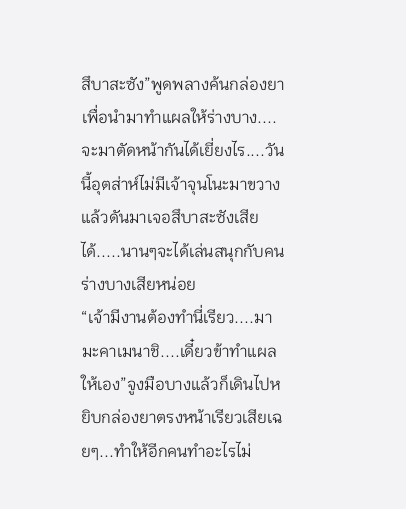สึบาสะซัง”พูดพลางค้นกล่องยาเพื่อนำมาทำแผลให้ร่างบาง....จะมาตัดหน้ากันได้เยี่ยงไร....วันนี้อุตส่าห์ไม่มีเจ้าจุนโนะมาขวางแล้วดันมาเจอสึบาสะซังเสียได้.....นานๆจะได้เล่นสนุกกับคนร่างบางเสียหน่อย
“เจ้ามีงานต้องทำนี่เรียว....มามะคาเมนาชิ....เดี๋ยวข้าทำแผลให้เอง”จูงมือบางแล้วก็เดินไปหยิบกล่องยาตรงหน้าเรียวเสียเฉยๆ...ทำให้อีกคนทำอะไรไม่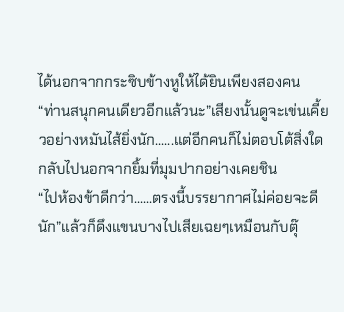ได้นอกจากกระซิบข้างหูให้ได้ยินเพียงสองคน
“ท่านสนุกคนเดียวอีกแล้วนะ”เสียงนั้นดูจะเข่นเคี้ยวอย่างหมันไส้ยิ่งนัก......แต่อีกคนก็ไม่ตอบโต้สิ่งใดกลับไปนอกจากยิ้มที่มุมปากอย่างเคยชิน
“ไปห้องข้าดีกว่า......ตรงนี้บรรยากาศไม่ค่อยจะดีนัก”แล้วก็ดึงแขนบางไปเสียเฉยๆเหมือนกับตุ๊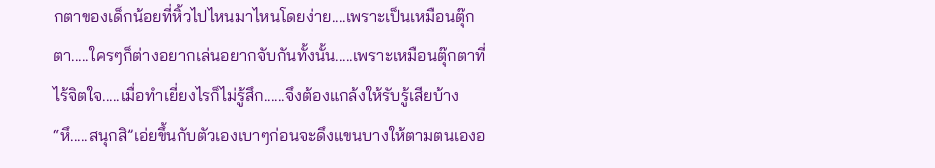กตาของเด็กน้อยที่หิ้วไปไหนมาไหนโดยง่าย....เพราะเป็นเหมือนตุ๊กตา.....ใครๆก็ต่างอยากเล่นอยากจับกันทั้งนั้น.....เพราะเหมือนตุ๊กตาที่ไร้จิตใจ.....เมื่อทำเยี่ยงไรก็ไม่รู้สึก......จึงต้องแกล้งให้รับรู้เสียบ้าง
“หึ.....สนุกสิ”เอ่ยขึ้นกับตัวเองเบาๆก่อนจะดึงแขนบางให้ตามตนเองอ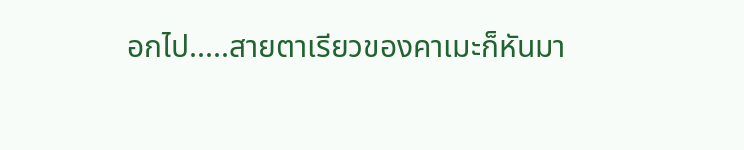อกไป.....สายตาเรียวของคาเมะก็หันมา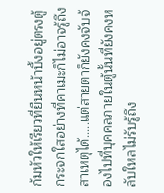ก้มหัวให้เรียวที่ยืนหน้าบึ้งอยู่ตรงตู้กระจกใสอย่างที่คาเมะก็ไม่อาจรู้ถึงสาเหตุได้.....แต่สายตาก็ยังคงจับจ้องไปที่บุคคลภายในตู้นั้นที่ยังคงหลับใหลไม่รับรู้ถึง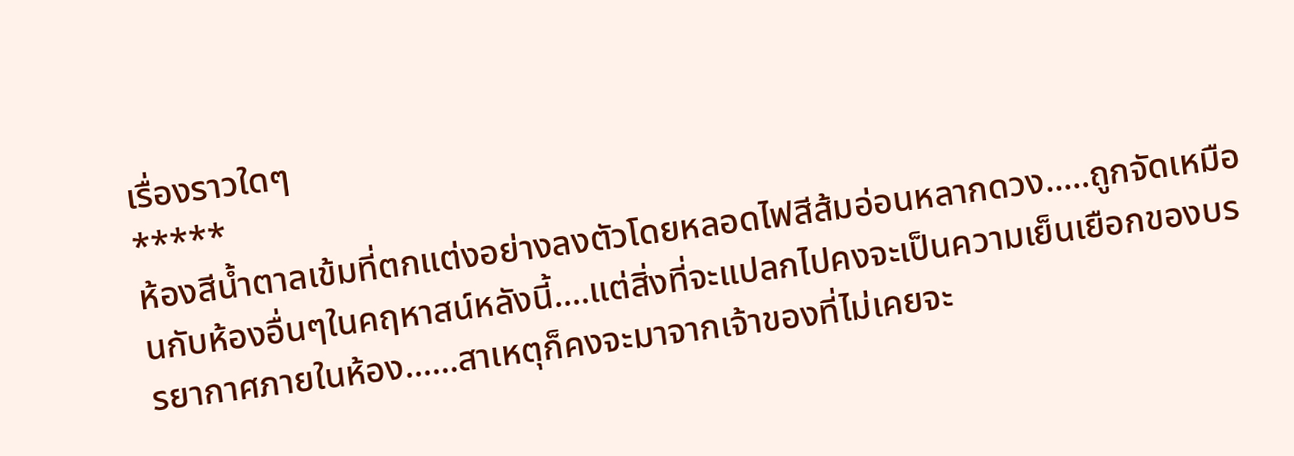เรื่องราวใดๆ
*****
ห้องสีน้ำตาลเข้มที่ตกแต่งอย่างลงตัวโดยหลอดไฟสีส้มอ่อนหลากดวง.....ถูกจัดเหมือนกับห้องอื่นๆในคฤหาสน์หลังนี้....แต่สิ่งที่จะแปลกไปคงจะเป็นความเย็นเยือกของบรรยากาศภายในห้อง......สาเหตุก็คงจะมาจากเจ้าของที่ไม่เคยจะ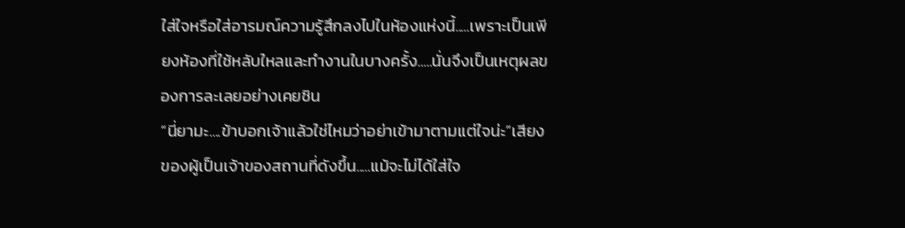ใส่ใจหรือใส่อารมณ์ความรู้สึกลงไปในห้องแห่งนี้.....เพราะเป็นเพียงห้องที่ใช้หลับใหลและทำงานในบางครั้ง.....นั่นจึงเป็นเหตุผลของการละเลยอย่างเคยชิน
“นี่ยามะ....ข้าบอกเจ้าแล้วใช่ไหมว่าอย่าเข้ามาตามแต่ใจน่ะ”เสียงของผู้เป็นเจ้าของสถานที่ดังขึ้น.....แม้จะไม่ได้ใส่ใจ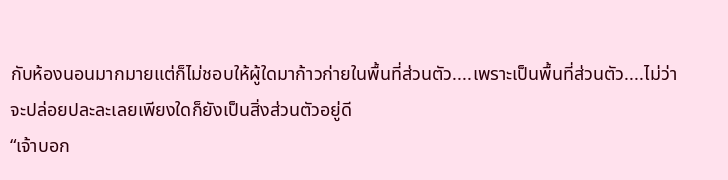กับห้องนอนมากมายแต่ก็ไม่ชอบให้ผู้ใดมาก้าวก่ายในพื้นที่ส่วนตัว....เพราะเป็นพื้นที่ส่วนตัว....ไม่ว่าจะปล่อยปละละเลยเพียงใดก็ยังเป็นสิ่งส่วนตัวอยู่ดี
“เจ้าบอก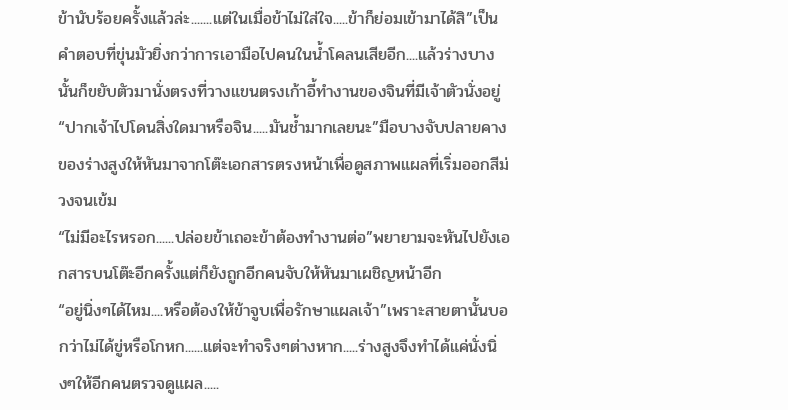ข้านับร้อยครั้งแล้วล่ะ.......แต่ในเมื่อข้าไม่ใส่ใจ.....ข้าก็ย่อมเข้ามาได้สิ”เป็นคำตอบที่ขุ่นมัวยิ่งกว่าการเอามือไปคนในน้ำโคลนเสียอีก....แล้วร่างบางนั้นก็ขยับตัวมานั่งตรงที่วางแขนตรงเก้าอี้ทำงานของจินที่มีเจ้าตัวนั่งอยู่
“ปากเจ้าไปโดนสิ่งใดมาหรือจิน.....มันช้ำมากเลยนะ”มือบางจับปลายคางของร่างสูงให้หันมาจากโต๊ะเอกสารตรงหน้าเพื่อดูสภาพแผลที่เริ่มออกสีม่วงจนเข้ม
“ไม่มีอะไรหรอก......ปล่อยข้าเถอะข้าต้องทำงานต่อ”พยายามจะหันไปยังเอกสารบนโต๊ะอีกครั้งแต่ก็ยังถูกอีกคนจับให้หันมาเผชิญหน้าอีก
“อยู่นิ่งๆได้ไหม....หรือต้องให้ข้าจูบเพื่อรักษาแผลเจ้า”เพราะสายตานั้นบอกว่าไม่ได้ขู่หรือโกหก......แต่จะทำจริงๆต่างหาก.....ร่างสูงจึงทำได้แค่นั่งนิ่งๆให้อีกคนตรวจดูแผล.....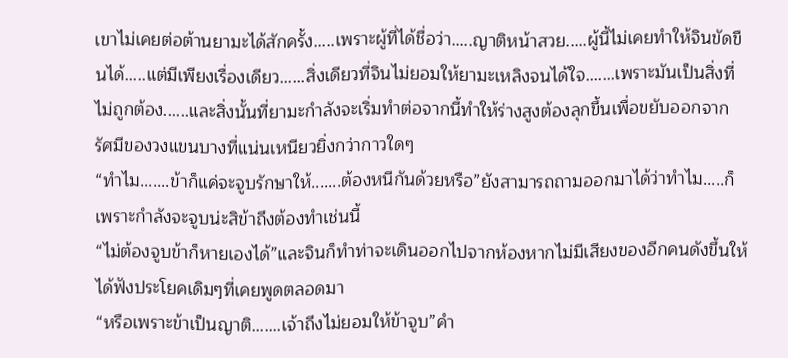เขาไม่เคยต่อต้านยามะได้สักครั้ง.....เพราะผู้ที่ได้ชื่อว่า.....ญาติหน้าสวย.....ผู้นี้ไม่เคยทำให้จินขัดขืนได้.....แต่มีเพียงเรื่องเดียว......สิ่งเดียวที่จินไม่ยอมให้ยามะเหลิงจนได้ใจ.......เพราะมันเป็นสิ่งที่ไม่ถูกต้อง......และสิ่งนั้นที่ยามะกำลังจะเริ่มทำต่อจากนี้ทำให้ร่างสูงต้องลุกขึ้นเพื่อขยับออกจากรัศมีของวงแขนบางที่แน่นเหนียวยิ่งกว่ากาวใดๆ
“ทำไม.......ข้าก็แค่จะจูบรักษาให้.......ต้องหนีกันด้วยหรือ”ยังสามารถถามออกมาได้ว่าทำไม.....ก็เพราะกำลังจะจูบน่ะสิข้าถึงต้องทำเช่นนี้
“ไม่ต้องจูบข้าก็หายเองได้”และจินก็ทำท่าจะเดินออกไปจากห้องหากไม่มีเสียงของอีกคนดังขึ้นให้ได้ฟังประโยคเดิมๆที่เคยพูดตลอดมา
“หรือเพราะข้าเป็นญาติ.......เจ้าถึงไม่ยอมให้ข้าจูบ”คำ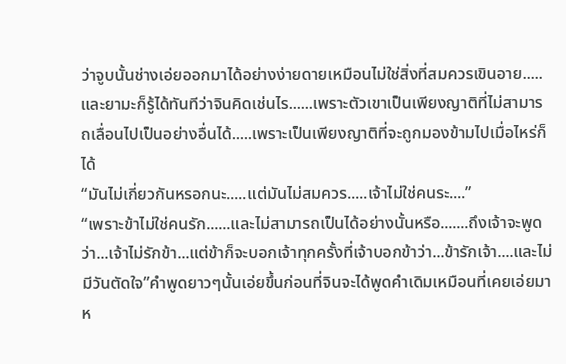ว่าจูบนั้นช่างเอ่ยออกมาได้อย่างง่ายดายเหมือนไม่ใช่สิ่งที่สมควรเขินอาย.....และยามะก็รู้ได้ทันทีว่าจินคิดเช่นไร......เพราะตัวเขาเป็นเพียงญาติที่ไม่สามารถเลื่อนไปเป็นอย่างอื่นได้.....เพราะเป็นเพียงญาติที่จะถูกมองข้ามไปเมื่อไหร่ก็ได้
“มันไม่เกี่ยวกันหรอกนะ.....แต่มันไม่สมควร.....เจ้าไม่ใช่คนระ....”
“เพราะข้าไม่ใช่คนรัก......และไม่สามารถเป็นได้อย่างนั้นหรือ.......ถึงเจ้าจะพูดว่า...เจ้าไม่รักข้า...แต่ข้าก็จะบอกเจ้าทุกครั้งที่เจ้าบอกข้าว่า...ข้ารักเจ้า....และไม่มีวันตัดใจ”คำพูดยาวๆนั้นเอ่ยขึ้นก่อนที่จินจะได้พูดคำเดิมเหมือนที่เคยเอ่ยมาห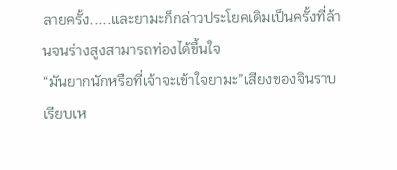ลายครั้ง.....และยามะก็กล่าวประโยคเดิมเป็นครั้งที่ล้านจนร่างสูงสามารถท่องได้ขึ้นใจ
“มันยากนักหรือที่เจ้าจะเข้าใจยามะ”เสียงของจินราบเรียบเห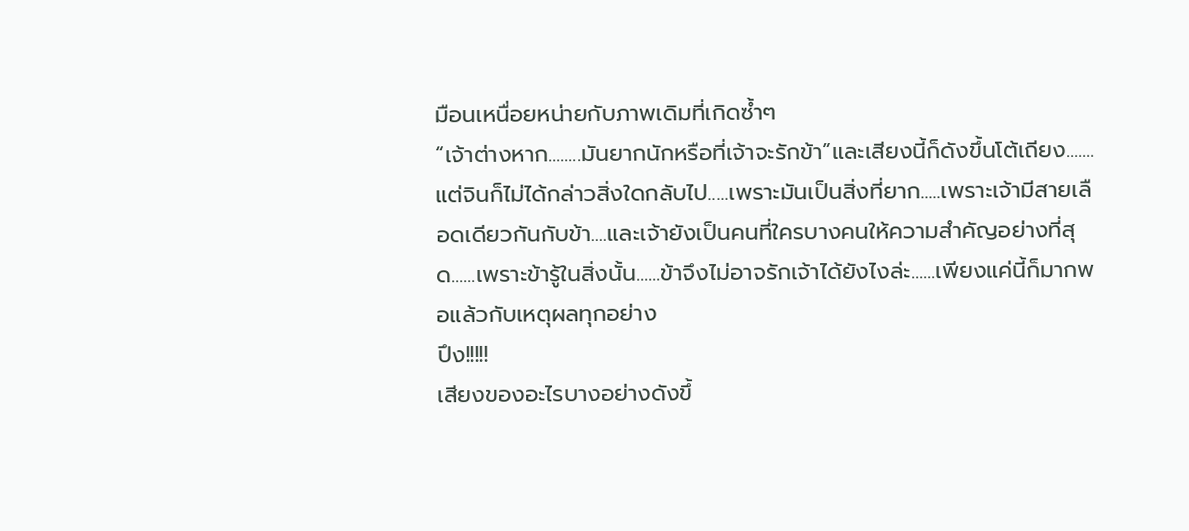มือนเหนื่อยหน่ายกับภาพเดิมที่เกิดซ้ำๆ
“เจ้าต่างหาก........มันยากนักหรือที่เจ้าจะรักข้า”และเสียงนี้ก็ดังขึ้นโต้เถียง.......แต่จินก็ไม่ได้กล่าวสิ่งใดกลับไป.....เพราะมันเป็นสิ่งที่ยาก.....เพราะเจ้ามีสายเลือดเดียวกันกับข้า....และเจ้ายังเป็นคนที่ใครบางคนให้ความสำคัญอย่างที่สุด......เพราะข้ารู้ในสิ่งนั้น......ข้าจึงไม่อาจรักเจ้าได้ยังไงล่ะ......เพียงแค่นี้ก็มากพอแล้วกับเหตุผลทุกอย่าง
ปึง!!!!!
เสียงของอะไรบางอย่างดังขึ้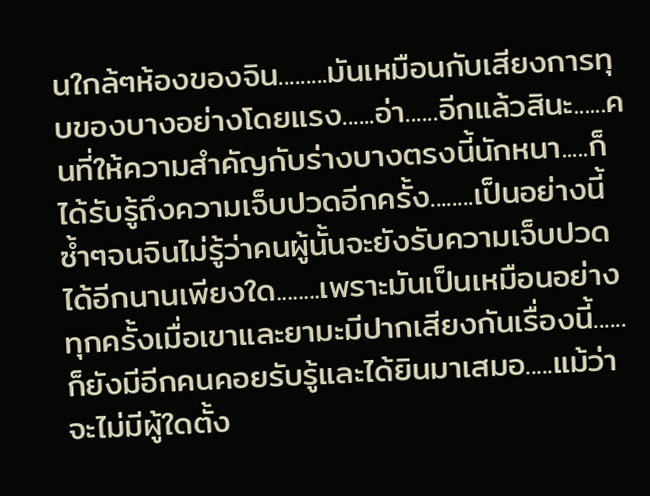นใกล้ๆห้องของจิน.........มันเหมือนกับเสียงการทุบของบางอย่างโดยแรง......อ่า......อีกแล้วสินะ......คนที่ให้ความสำคัญกับร่างบางตรงนี้นักหนา.....ก็ได้รับรู้ถึงความเจ็บปวดอีกครั้ง........เป็นอย่างนี้ซ้ำๆจนจินไม่รู้ว่าคนผู้นั้นจะยังรับความเจ็บปวดได้อีกนานเพียงใด........เพราะมันเป็นเหมือนอย่างทุกครั้งเมื่อเขาและยามะมีปากเสียงกันเรื่องนี้......ก็ยังมีอีกคนคอยรับรู้และได้ยินมาเสมอ.....แม้ว่าจะไม่มีผู้ใดตั้ง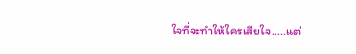ใจที่จะทำให้ใครเสียใจ.....แต่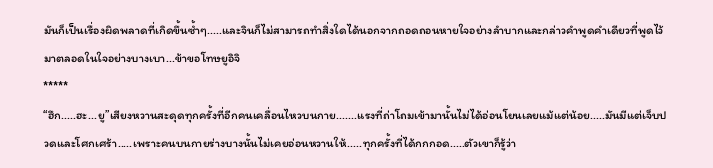มันก็เป็นเรื่องผิดพลาดที่เกิดขึ้นซ้ำๆ.....และจินก็ไม่สามารถทำสิ่งใดได้นอกจากถอดถอนหายใจอย่างลำบากและกล่าวคำพูดคำเดียวที่พูดไว้มาตลอดในใจอย่างบางเบา...ข้าขอโทษยูอิจิ
*****
“ฮึก.....ฮะ...ยู”เสียงหวานสะดุดทุกครั้งที่อีกคนเคลื่อนไหวบนกาย.......แรงที่ถ่าโถมเข้ามานั้นไม่ได้อ่อนโยนเลยแม้แต่น้อย.....มันมีแต่เจ็บปวดและโศกเศร้า.....เพราะคนบนกายร่างบางนั้นไม่เคยอ่อนหวานให้.....ทุกครั้งที่ได้กกกอด.....ตัวเขาก็รู้ว่า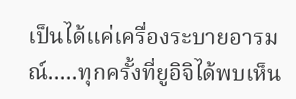เป็นได้แค่เครื่องระบายอารมณ์.....ทุกครั้งที่ยูอิจิได้พบเห็น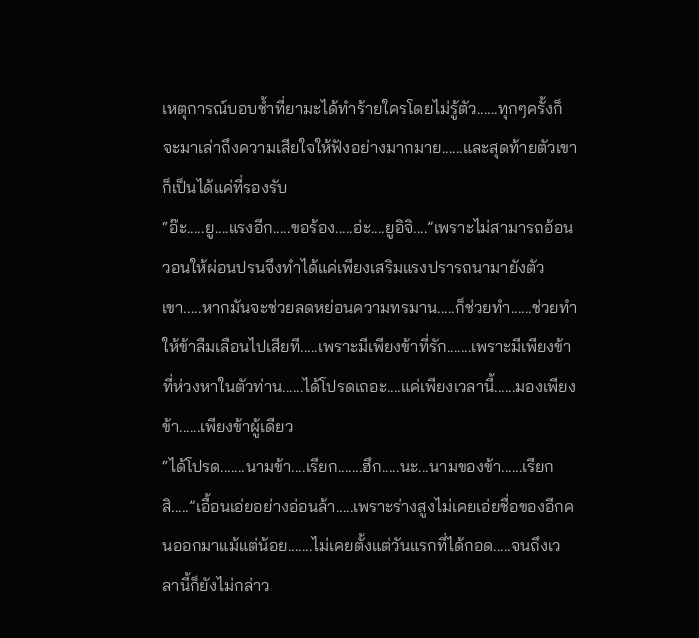เหตุการณ์บอบช้ำที่ยามะได้ทำร้ายใครโดยไม่รู้ตัว......ทุกๆครั้งก็จะมาเล่าถึงความเสียใจให้ฟังอย่างมากมาย......และสุดท้ายตัวเขาก็เป็นได้แค่ที่รองรับ
“อ๊ะ.....ยู....แรงอีก.....ขอร้อง.....อ่ะ....ยูอิจิ....”เพราะไม่สามารถอ้อนวอนให้ผ่อนปรนจึงทำได้แค่เพียงเสริมแรงปรารถนามายังตัวเขา.....หากมันจะช่วยลดหย่อนความทรมาน.....ก็ช่วยทำ......ช่วยทำให้ข้าลืมเลือนไปเสียที.....เพราะมีเพียงข้าที่รัก.......เพราะมีเพียงข้าที่ห่วงหาในตัวท่าน......ได้โปรดเถอะ....แค่เพียงเวลานี้......มองเพียงข้า......เพียงข้าผู้เดียว
“ได้โปรด.......นามข้า....เรียก.......ฮึก.....นะ...นามของข้า......เรียกสิ.....”เอื้อนเอ่ยอย่างอ่อนล้า.....เพราะร่างสูงไม่เคยเอ่ยชื่อของอีกคนออกมาแม้แต่น้อย.......ไม่เคยตั้งแต่วันแรกที่ได้กอด.....จนถึงเวลานี้ก็ยังไม่กล่าว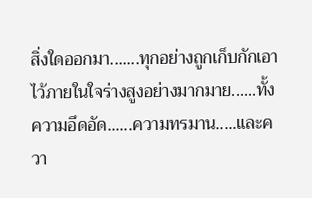สิ่งใดออกมา.......ทุกอย่างถูกเก็บกักเอาไว้ภายในใจร่างสูงอย่างมากมาย......ทั้งความอึดอัด......ความทรมาน.....และควา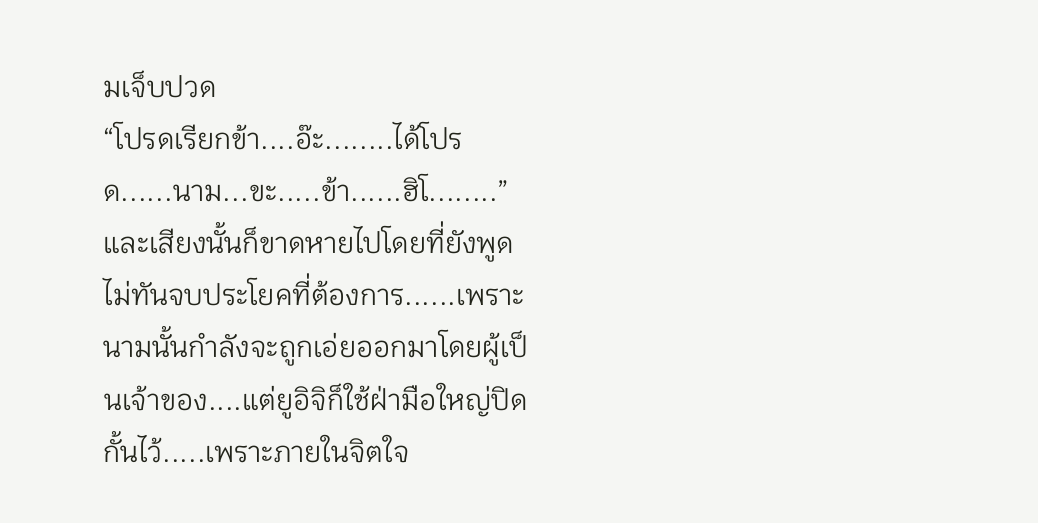มเจ็บปวด
“โปรดเรียกข้า....อ๊ะ........ได้โปรด......นาม...ขะ.....ข้า......ฮิโ........”และเสียงนั้นก็ขาดหายไปโดยที่ยังพูดไม่ทันจบประโยคที่ต้องการ......เพราะนามนั้นกำลังจะถูกเอ่ยออกมาโดยผู้เป็นเจ้าของ....แต่ยูอิจิก็ใช้ฝ่ามือใหญ่ปิดกั้นไว้.....เพราะภายในจิตใจ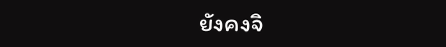ยังคงจิ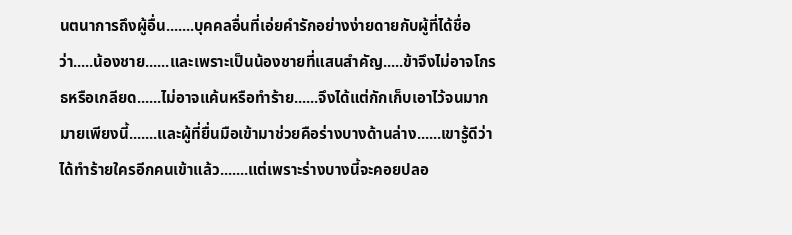นตนาการถึงผู้อื่น.......บุคคลอื่นที่เอ่ยคำรักอย่างง่ายดายกับผู้ที่ได้ชื่อว่า.....น้องชาย......และเพราะเป็นน้องชายที่แสนสำคัญ.....ข้าจึงไม่อาจโกรธหรือเกลียด......ไม่อาจแค้นหรือทำร้าย......จึงได้แต่กักเก็บเอาไว้จนมากมายเพียงนี้.......และผู้ที่ยื่นมือเข้ามาช่วยคือร่างบางด้านล่าง......เขารู้ดีว่าได้ทำร้ายใครอีกคนเข้าแล้ว.......แต่เพราะร่างบางนี้จะคอยปลอ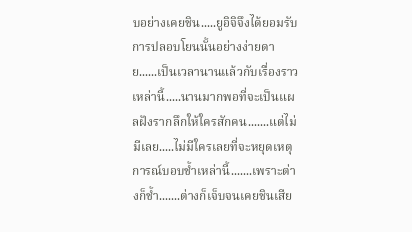บอย่างเคยชิน.....ยูอิจิจึงได้ยอมรับการปลอบโยนนั้นอย่างง่ายดาย......เป็นเวลานานแล้วกับเรื่องราวเหล่านี้.....นานมากพอที่จะเป็นแผลฝังรากลึกให้ใครสักคน.......แต่ไม่มีเลย.....ไม่มีใครเลยที่จะหยุดเหตุการณ์บอบช้ำเหล่านี้.......เพราะต่างก็ช้ำ.......ต่างก็เจ็บจนเคยชินเสีย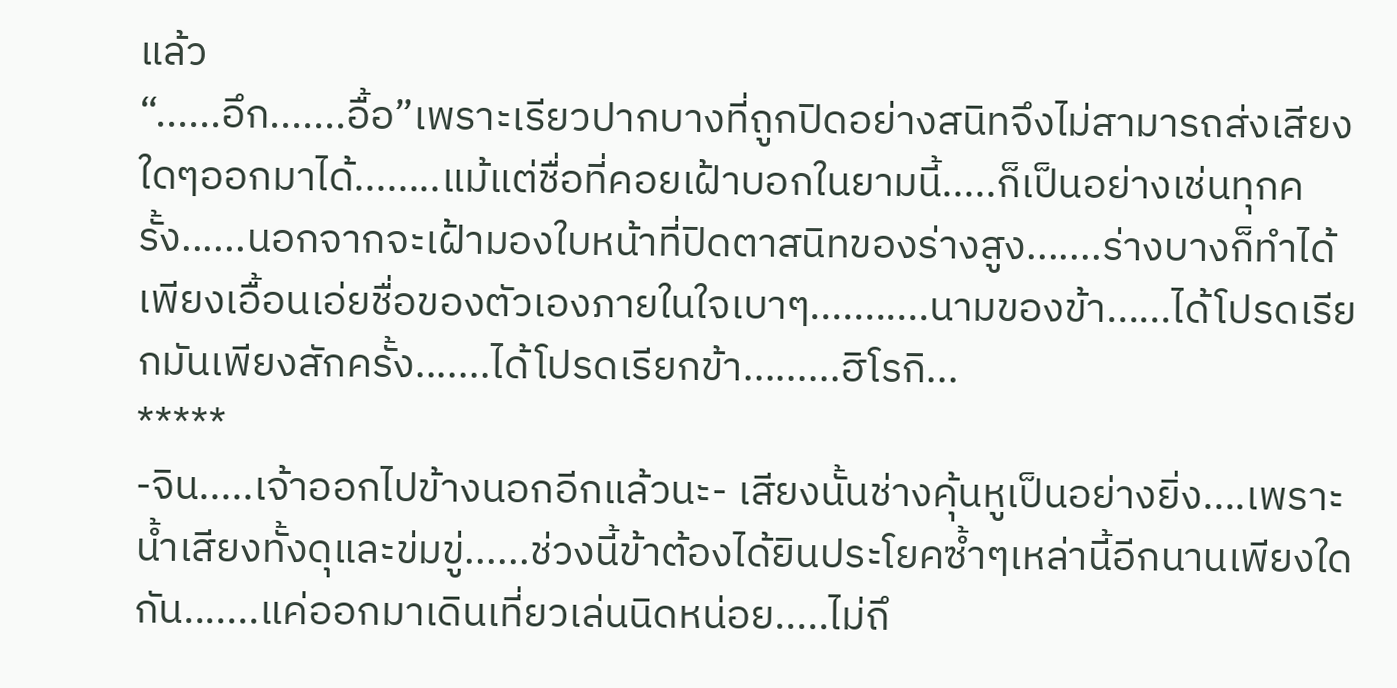แล้ว
“......อึก.......อื้อ”เพราะเรียวปากบางที่ถูกปิดอย่างสนิทจึงไม่สามารถส่งเสียงใดๆออกมาได้........แม้แต่ชื่อที่คอยเฝ้าบอกในยามนี้.....ก็เป็นอย่างเช่นทุกครั้ง......นอกจากจะเฝ้ามองใบหน้าที่ปิดตาสนิทของร่างสูง.......ร่างบางก็ทำได้เพียงเอื้อนเอ่ยชื่อของตัวเองภายในใจเบาๆ...........นามของข้า......ได้โปรดเรียกมันเพียงสักครั้ง.......ได้โปรดเรียกข้า.........ฮิโรกิ...
*****
-จิน.....เจ้าออกไปข้างนอกอีกแล้วนะ- เสียงนั้นช่างคุ้นหูเป็นอย่างยิ่ง....เพราะน้ำเสียงทั้งดุและข่มขู่......ช่วงนี้ข้าต้องได้ยินประโยคซ้ำๆเหล่านี้อีกนานเพียงใดกัน.......แค่ออกมาเดินเที่ยวเล่นนิดหน่อย.....ไม่ถึ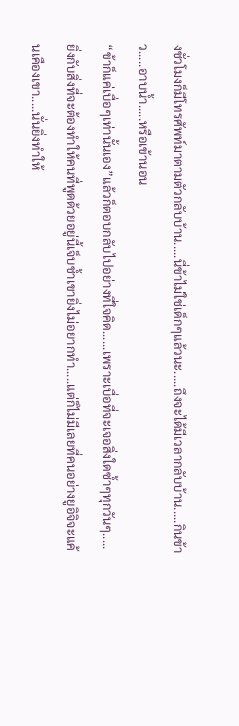งชั่วโมงก็มีโทรศัพท์มาตามตัวกลับบ้าน.....นี่ข้าไม่ใช่เด็กๆแล้วนะ.....ถึงจะได้มีเวลากลับบ้าน.....กินข้าว.....อาบน้ำ.....หรือเข้านอน
“ข้าก็แค่เบื่อๆเท่านั้นเอง”แล้วก็ตอบกลับไปอย่างที่ใจคิด......เพราะเบื่อที่จะเจอสิ่งใดซ้ำๆทุกวันๆ.....ยิ่งกับสิ่งที่จะต้องทำให้คนที่พูดด้วยอยู่นี้เจ็บช้ำเขายิ่งไม่อยากทำ.....แต่ก็ไม่มีเลยที่คนอย่างยูอิจิจะแค้นเคืองเขา.....นั่นยิ่งทำให้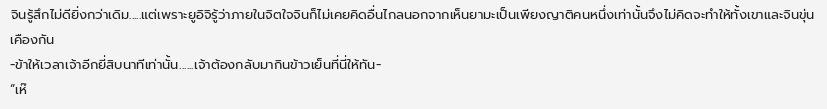จินรู้สึกไม่ดียิ่งกว่าเดิม.....แต่เพราะยูอิจิรู้ว่าภายในจิตใจจินก็ไม่เคยคิดอื่นไกลนอกจากเห็นยามะเป็นเพียงญาติคนหนึ่งเท่านั้นจึงไม่คิดจะทำให้ทั้งเขาและจินขุ่นเคืองกัน
-ข้าให้เวลาเจ้าอีกยี่สิบนาทีเท่านั้น......เจ้าต้องกลับมากินข้าวเย็นที่นี่ให้ทัน-
“เห๊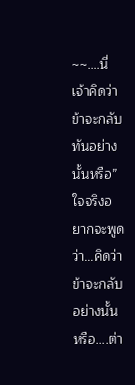~~….นี่เจ้าคิดว่าข้าจะกลับทันอย่างนั้นหรือ”ใจจริงอยากจะพูดว่า...คิดว่าข้าจะกลับอย่างนั้นหรือ....ต่า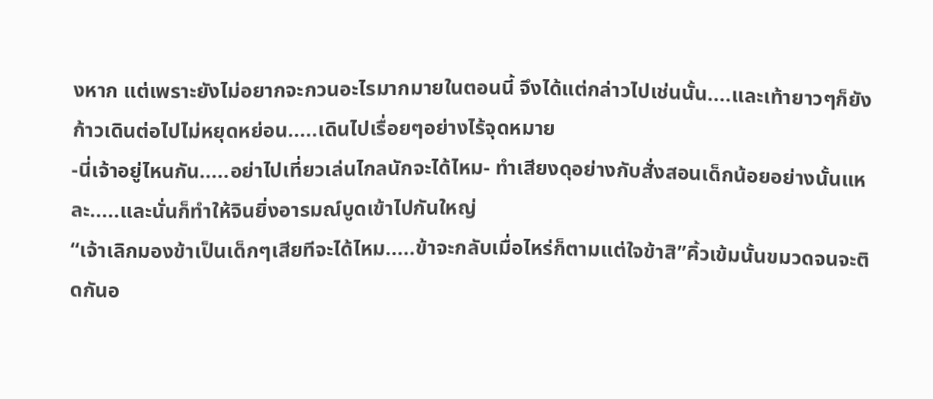งหาก แต่เพราะยังไม่อยากจะกวนอะไรมากมายในตอนนี้ จึงได้แต่กล่าวไปเช่นนั้น....และเท้ายาวๆก็ยังก้าวเดินต่อไปไม่หยุดหย่อน.....เดินไปเรื่อยๆอย่างไร้จุดหมาย
-นี่เจ้าอยู่ไหนกัน.....อย่าไปเที่ยวเล่นไกลนักจะได้ไหม- ทำเสียงดุอย่างกับสั่งสอนเด็กน้อยอย่างนั้นแหละ.....และนั่นก็ทำให้จินยิ่งอารมณ์บูดเข้าไปกันใหญ่
“เจ้าเลิกมองข้าเป็นเด็กๆเสียทีจะได้ไหม.....ข้าจะกลับเมื่อไหร่ก็ตามแต่ใจข้าสิ”คิ้วเข้มนั้นขมวดจนจะติดกันอ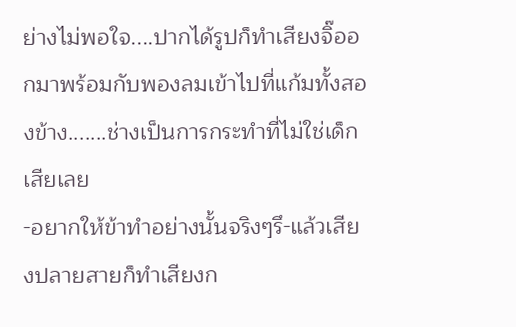ย่างไม่พอใจ....ปากได้รูปก็ทำเสียงจิ๊ออกมาพร้อมกับพองลมเข้าไปที่แก้มทั้งสองข้าง.......ช่างเป็นการกระทำที่ไม่ใช่เด็กเสียเลย
-อยากให้ข้าทำอย่างนั้นจริงๆรึ-แล้วเสียงปลายสายก็ทำเสียงก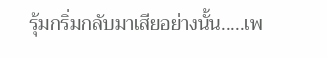รุ้มกริ่มกลับมาเสียอย่างนั้น.....เพ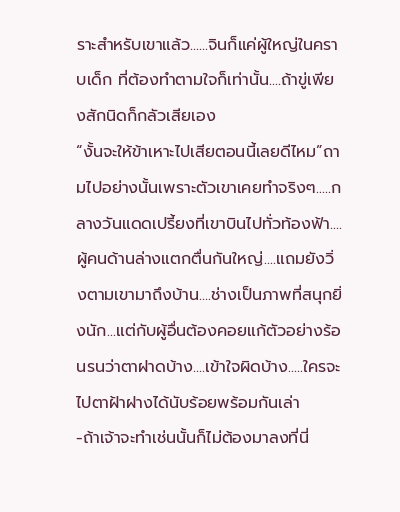ราะสำหรับเขาแล้ว......จินก็แค่ผู้ใหญ่ในคราบเด็ก ที่ต้องทำตามใจก็เท่านั้น....ถ้าขู่เพียงสักนิดก็กลัวเสียเอง
“งั้นจะให้ข้าเหาะไปเสียตอนนี้เลยดีไหม”ถามไปอย่างนั้นเพราะตัวเขาเคยทำจริงๆ.....กลางวันแดดเปรี้ยงที่เขาบินไปทั่วท้องฟ้า....ผู้คนด้านล่างแตกตื่นกันใหญ่....แถมยังวิ่งตามเขามาถึงบ้าน....ช่างเป็นภาพที่สนุกยิ่งนัก...แต่กับผู้อื่นต้องคอยแก้ตัวอย่างร้อนรนว่าตาฝาดบ้าง....เข้าใจผิดบ้าง.....ใครจะไปตาฝ้าฝางได้นับร้อยพร้อมกันเล่า
-ถ้าเจ้าจะทำเช่นนั้นก็ไม่ต้องมาลงที่นี่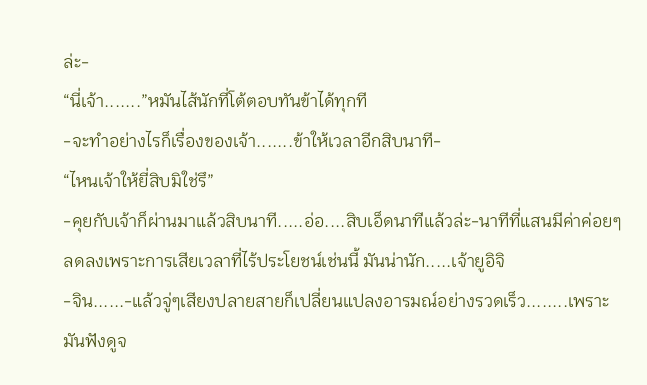ล่ะ-
“นี่เจ้า.......”หมันไส้นักที่โต้ตอบทันข้าได้ทุกที
-จะทำอย่างไรก็เรื่องของเจ้า.......ข้าให้เวลาอีกสิบนาที-
“ไหนเจ้าให้ยี่สิบมิใช่รึ”
-คุยกับเจ้าก็ผ่านมาแล้วสิบนาที.....อ่อ....สิบเอ็ดนาทีแล้วล่ะ-นาทีที่แสนมีค่าค่อยๆลดลงเพราะการเสียเวลาที่ไร้ประโยชน์เช่นนี้ มันน่านัก.....เจ้ายูอิจิ
-จิน......-แล้วจู่ๆเสียงปลายสายก็เปลี่ยนแปลงอารมณ์อย่างรวดเร็ว........เพราะมันฟังดูจ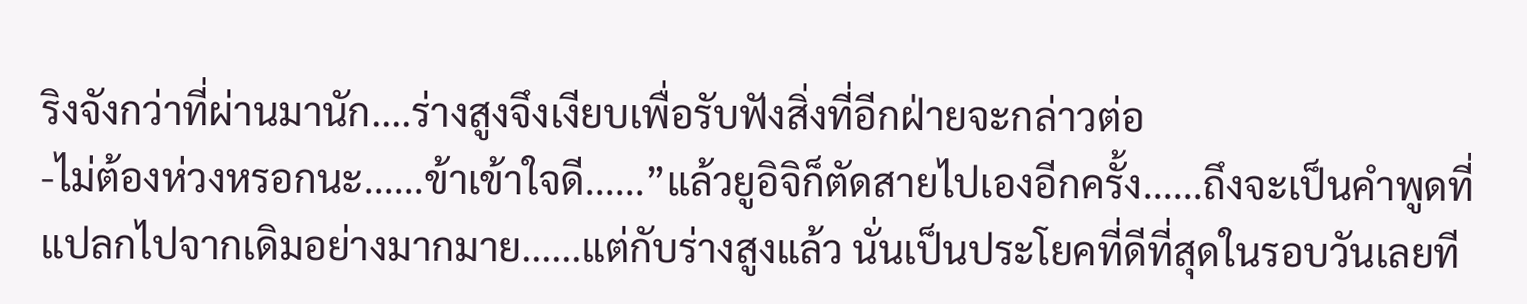ริงจังกว่าที่ผ่านมานัก....ร่างสูงจึงเงียบเพื่อรับฟังสิ่งที่อีกฝ่ายจะกล่าวต่อ
-ไม่ต้องห่วงหรอกนะ......ข้าเข้าใจดี......”แล้วยูอิจิก็ตัดสายไปเองอีกครั้ง......ถึงจะเป็นคำพูดที่แปลกไปจากเดิมอย่างมากมาย......แต่กับร่างสูงแล้ว นั่นเป็นประโยคที่ดีที่สุดในรอบวันเลยที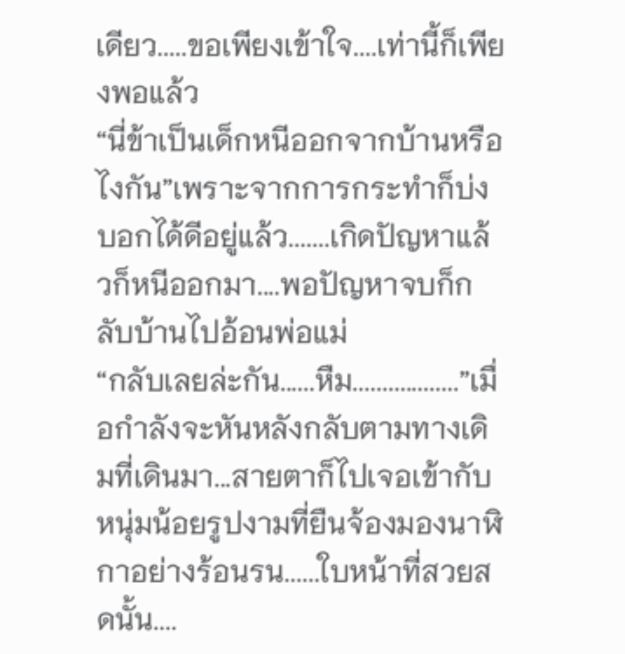เดียว.....ขอเพียงเข้าใจ....เท่านี้ก็เพียงพอแล้ว
“นี่ข้าเป็นเด็กหนีออกจากบ้านหรือไงกัน”เพราะจากการกระทำก็บ่งบอกได้ดีอยู่แล้ว.......เกิดปัญหาแล้วก็หนีออกมา....พอปัญหาจบก็กลับบ้านไปอ้อนพ่อแม่
“กลับเลยล่ะกัน......หืม..................”เมื่อกำลังจะหันหลังกลับตามทางเดิมที่เดินมา...สายตาก็ไปเจอเข้ากับหนุ่มน้อยรูปงามที่ยืนจ้องมองนาฬิกาอย่างร้อนรน......ใบหน้าที่สวยสดนั้น....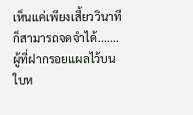เห็นแค่เพียงเสี้ยววินาทีก็สามารถจดจำได้.......ผู้ที่ฝากรอยแผลไว้บนใบห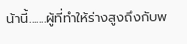น้านี้.......ผู้ที่ทำให้ร่างสูงถึงกับพ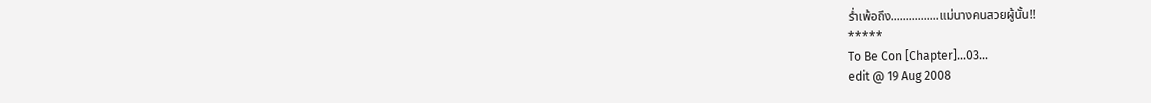ร่ำเพ้อถึง................แม่นางคนสวยผู้นั้น!!
*****
To Be Con [Chapter]…03…
edit @ 19 Aug 2008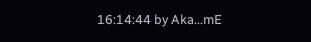16:14:44 by Aka...mE